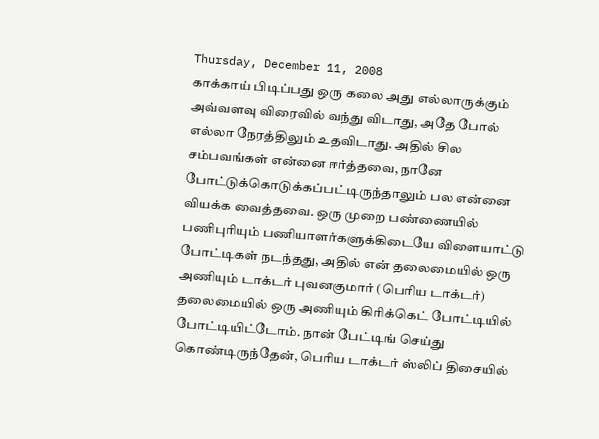Thursday, December 11, 2008
காக்காய் பிடிப்பது ஒரு கலை அது எல்லாருக்கும் அவ்வளவு விரைவில் வந்து விடாது, அதே போல் எல்லா நேரத்திலும் உதவிடாது. அதில் சில சம்பவங்கள் என்னை ஈர்த்தவை, நானே போட்டுக்கொடுக்கப்பட்டிருந்தாலும் பல என்னை வியக்க வைத்தவை. ஒரு முறை பண்ணையில் பணிபுரியும் பணியாளர்களுக்கிடையே விளையாட்டு போட்டிகள் நடந்தது, அதில் என் தலைமையில் ஒரு அணியும் டாக்டர் புவனகுமார் (பெரிய டாக்டர்) தலைமையில் ஒரு அணியும் கிரிக்கெட் போட்டியில் போட்டியிட்டோம். நான் பேட்டிங் செய்து கொண்டிருந்தேன், பெரிய டாக்டர் ஸ்லிப் திசையில்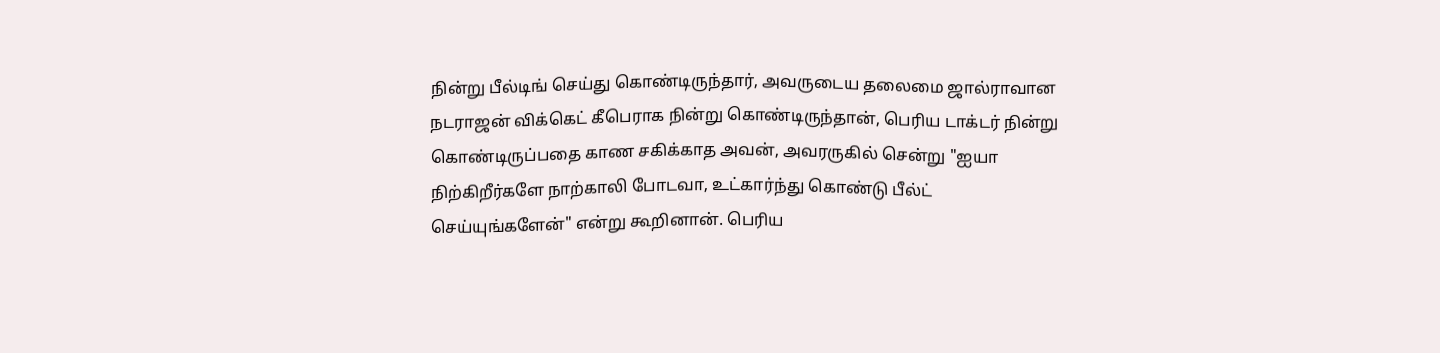நின்று பீல்டிங் செய்து கொண்டிருந்தார், அவருடைய தலைமை ஜால்ராவான நடராஜன் விக்கெட் கீபெராக நின்று கொண்டிருந்தான், பெரிய டாக்டர் நின்று கொண்டிருப்பதை காண சகிக்காத அவன், அவரருகில் சென்று "ஐயா நிற்கிறீர்களே நாற்காலி போடவா, உட்கார்ந்து கொண்டு பீல்ட் செய்யுங்களேன்" என்று கூறினான். பெரிய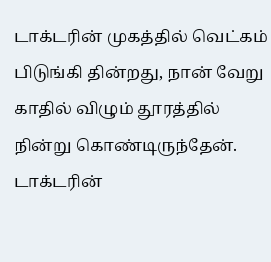டாக்டரின் முகத்தில் வெட்கம் பிடுங்கி தின்றது, நான் வேறு காதில் விழும் தூரத்தில் நின்று கொண்டிருந்தேன். டாக்டரின்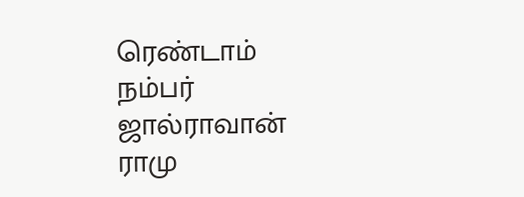ரெண்டாம் நம்பர் ஜால்ராவான் ராமு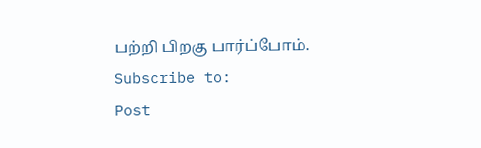பற்றி பிறகு பார்ப்போம்.
Subscribe to:
Post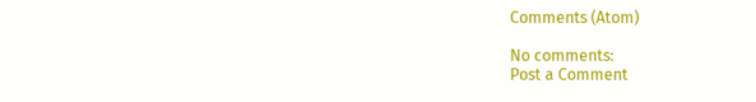Comments (Atom)

No comments:
Post a Comment